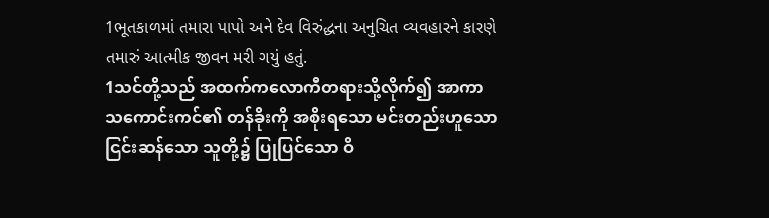1ભૂતકાળમાં તમારા પાપો અને દેવ વિરુંદ્ધના અનુચિત વ્યવહારને કારણે તમારું આત્મીક જીવન મરી ગયું હતું.
1သင်တို့သည် အထက်ကလောကီတရားသို့လိုက်၍ အာကာသကောင်းကင်၏ တန်ခိုးကို အစိုးရသော မင်းတည်းဟူသော ငြင်းဆန်သော သူတို့၌ ပြုပြင်သော ဝိ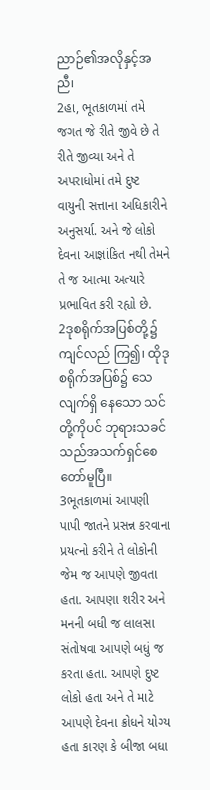ညာဉ်၏အလိုနှင့်အညီ၊
2હા, ભૂતકાળમાં તમે જગત જે રીતે જીવે છે તે રીતે જીવ્યા અને તે અપરાધોમાં તમે દુષ્ટ વાયુની સત્તાના અધિકારીને અનુસર્યા. અને જે લોકો દેવના આજ્ઞાંકિત નથી તેમને તે જ આત્મા અત્યારે પ્રભાવિત કરી રહ્યો છે.
2ဒုစရိုက်အပြစ်တို့၌ကျင်လည် ကြ၍၊ ထိုဒုစရိုက်အပြစ်၌ သေလျက်ရှိ နေသော သင်တို့ကိုပင် ဘုရားသခင်သည်အသက်ရှင်စေတော်မူပြီ။
3ભૂતકાળમાં આપણી પાપી જાતને પ્રસન્ન કરવાના પ્રયત્નો કરીને તે લોકોની જેમ જ આપણે જીવતા હતા. આપણા શરીર અને મનની બધી જ લાલસા સંતોષવા આપણે બધું જ કરતા હતા. આપણે દુષ્ટ લોકો હતા અને તે માટે આપણે દેવના ક્રોધને યોગ્ય હતા કારણ કે બીજા બધા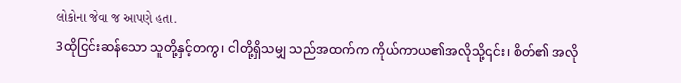લોકોના જેવા જ આપણે હતા.
3ထိုငြင်းဆန်သော သူတို့နှင့်တကွ၊ ငါတို့ရှိသမျှ သည်အထက်က ကိုယ်ကာယ၏အလိုသို့၎င်း၊ စိတ်၏ အလို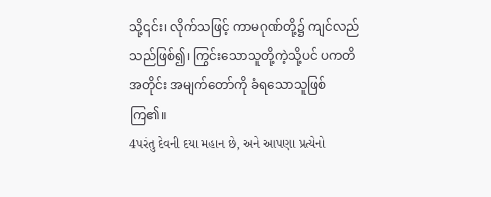သို့၎င်း၊ လိုက်သဖြင့် ကာမဂုဏ်တို့၌ ကျင်လည်သည်ဖြစ်၍၊ ကြွင်းသောသူတို့ကဲ့သို့ပင် ပကတိအတိုင်း အမျက်တော်ကို ခံရသောသူဖြစ်ကြ၏။
4પરંતુ દેવની દયા મહાન છે, અને આપણા પ્રત્યેનો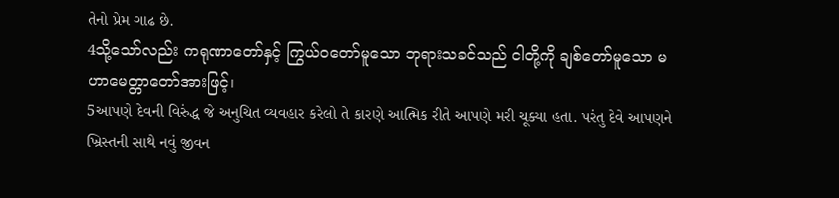તેનો પ્રેમ ગાઢ છે.
4သို့သော်လည်း ကရုဏာတော်နှင့် ကြွယ်ဝတော်မူသော ဘုရားသခင်သည် ငါတို့ကို ချစ်တော်မူသော မဟာမေတ္တာတော်အားဖြင့်၊
5આપણે દેવની વિરુંદ્ધ જે અનુચિત વ્યવહાર કરેલો તે કારણે આત્મિક રીતે આપણે મરી ચૂક્યા હતા. પરંતુ દેવે આપણને ખ્રિસ્તની સાથે નવું જીવન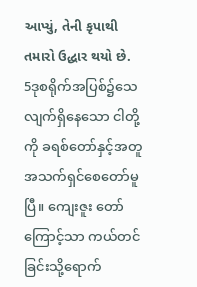આપ્યું, તેની કૃપાથી તમારો ઉદ્ધાર થયો છે.
5ဒုစရိုက်အပြစ်၌သေလျက်ရှိနေသော ငါတို့ကို ခရစ်တော်နှင့်အတူ အသက်ရှင်စေတော်မူပြီ။ ကျေးဇူး တော်ကြောင့်သာ ကယ်တင်ခြင်းသို့ရောက်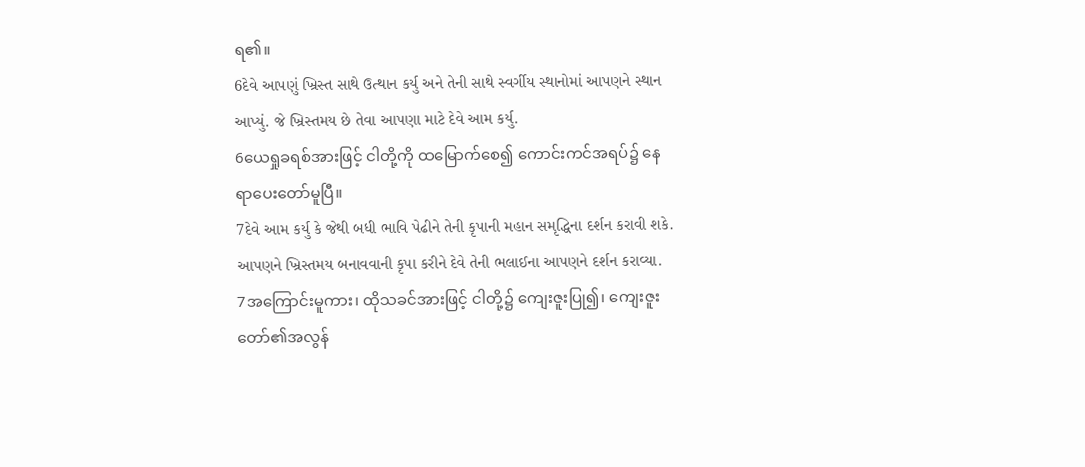ရ၏။
6દેવે આપણું ખ્રિસ્ત સાથે ઉત્થાન કર્યુ અને તેની સાથે સ્વર્ગીય સ્થાનોમાં આપણને સ્થાન આપ્યું. જે ખ્રિસ્તમય છે તેવા આપણા માટે દેવે આમ કર્યુ.
6ယေရှုခရစ်အားဖြင့် ငါတို့ကို ထမြောက်စေ၍ ကောင်းကင်အရပ်၌ နေရာပေးတော်မူပြီ။
7દેવે આમ કર્યુ કે જેથી બધી ભાવિ પેઢીને તેની કૃપાની મહાન સમૃદ્ધિના દર્શન કરાવી શકે. આપણને ખ્રિસ્તમય બનાવવાની કૃપા કરીને દેવે તેની ભલાઈના આપણને દર્શન કરાવ્યા.
7အကြောင်းမူကား၊ ထိုသခင်အားဖြင့် ငါတို့၌ ကျေးဇူးပြု၍၊ ကျေးဇူးတော်၏အလွန်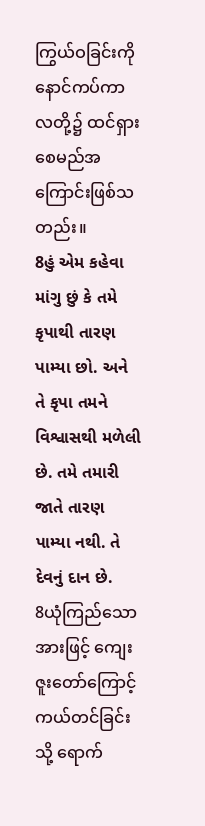ကြွယ်ဝခြင်းကို နောင်ကပ်ကာလတို့၌ ထင်ရှားစေမည်အကြောင်းဖြစ်သတည်း။
8હું એમ કહેવા માંગુ છું કે તમે કૃપાથી તારણ પામ્યા છો. અને તે કૃપા તમને વિશ્વાસથી મળેલી છે. તમે તમારી જાતે તારણ પામ્યા નથી. તે દેવનું દાન છે.
8ယုံကြည်သောအားဖြင့် ကျေးဇူးတော်ကြောင့် ကယ်တင်ခြင်းသို့ ရောက်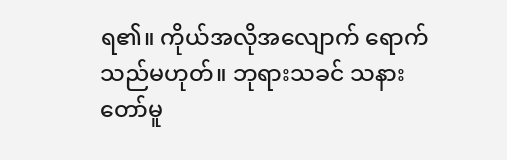ရ၏။ ကိုယ်အလိုအလျောက် ရောက်သည်မဟုတ်။ ဘုရားသခင် သနားတော်မူ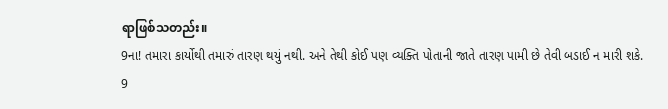ရာဖြစ်သတည်း။
9ના! તમારા કાર્યોથી તમારું તારણ થયું નથી. અને તેથી કોઈ પણ વ્યક્તિ પોતાની જાતે તારણ પામી છે તેવી બડાઈ ન મારી શકે.
9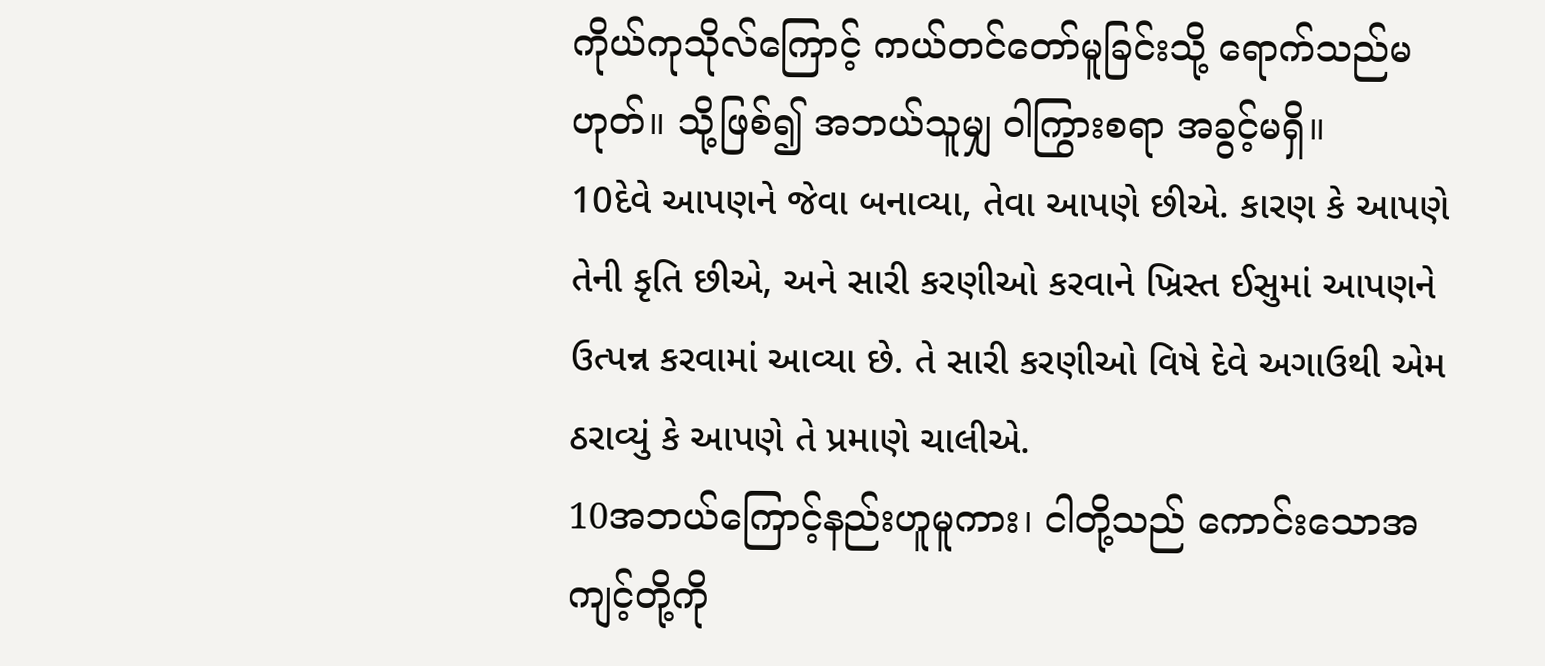ကိုယ်ကုသိုလ်ကြောင့် ကယ်တင်တော်မူခြင်းသို့ ရောက်သည်မဟုတ်။ သို့ဖြစ်၍ အဘယ်သူမျှ ဝါကြွားစရာ အခွင့်မရှိ။
10દેવે આપણને જેવા બનાવ્યા, તેવા આપણે છીએ. કારણ કે આપણે તેની કૃતિ છીએ, અને સારી કરણીઓ કરવાને ખ્રિસ્ત ઈસુમાં આપણને ઉત્પન્ન કરવામાં આવ્યા છે. તે સારી કરણીઓ વિષે દેવે અગાઉથી એમ ઠરાવ્યું કે આપણે તે પ્રમાણે ચાલીએ.
10အဘယ်ကြောင့်နည်းဟူမူကား၊ ငါတို့သည် ကောင်းသောအကျင့်တို့ကို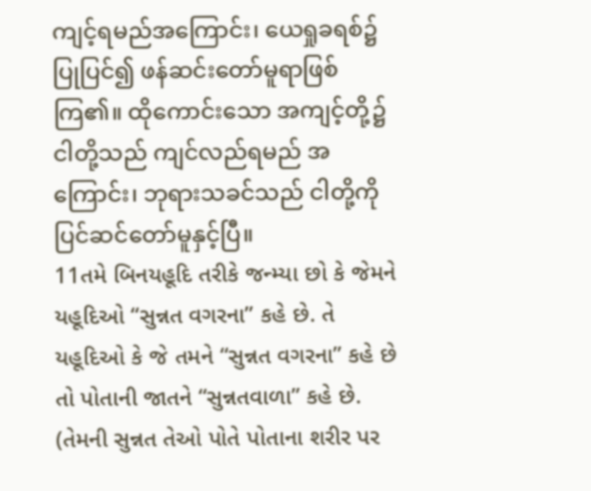ကျင့်ရမည်အကြောင်း၊ ယေရှုခရစ်၌ ပြုပြင်၍ ဖန်ဆင်းတော်မူရာဖြစ်ကြ၏။ ထိုကောင်းသော အကျင့်တို့၌ ငါတို့သည် ကျင်လည်ရမည် အကြောင်း၊ ဘုရားသခင်သည် ငါတို့ကို ပြင်ဆင်တော်မူနှင့်ပြီ။
11તમે બિનયહૂદિ તરીકે જન્મ્યા છો કે જેમને યહૂદિઓ “સુન્નત વગરના” કહે છે. તે યહૂદિઓ કે જે તમને “સુન્નત વગરના” કહે છે તો પોતાની જાતને “સુન્નતવાળા” કહે છે. (તેમની સુન્નત તેઓ પોતે પોતાના શરીર પર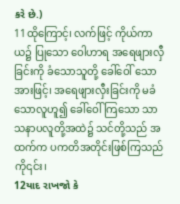કરે છે.)
11ထိုကြောင့်၊ လက်ဖြင့် ကိုယ်ကာယ၌ ပြုသော ဝေါဟာရ အရေဖျားလှီခြင်းကို ခံသောသူတို့ ခေါ်ဝေါ် သောအားဖြင့်၊ အရေဖျားလှီးခြင်းကို မခံသောလူဟူ၍ ခေါ်ဝေါ်ကြသော သာသနာပလူတို့အထဲ၌ သင်တို့သည် အထက်က ပကတိအတိုင်းဖြစ်ကြသည်ကို၎င်း၊
12યાદ રાખજો કે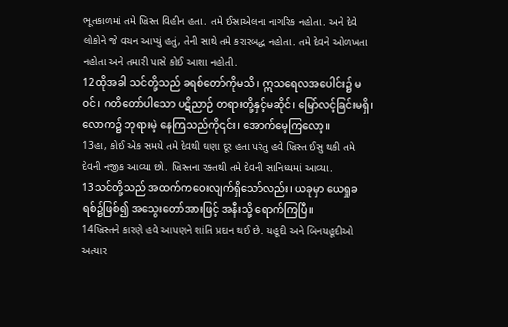ભૂતકાળમાં તમે ખ્રિસ્ત વિહીન હતા. તમે ઈસ્રાએલના નાગરિક નહોતા. અને દેવે લોકોને જે વચન આપ્યું હતું, તેની સાથે તમે કરારબદ્ધ નહોતા. તમે દેવને ઓળખતા નહોતા અને તમારી પાસે કોઈ આશા નહોતી.
12ထိုအခါ သင်တို့သည် ခရစ်တော်ကိုမသိ၊ ဣသရေလအပေါင်း၌ မဝင်၊ ဂတိတော်ပါသော ပဋိညာဉ် တရားတို့နှင့်မဆိုင်၊ မြော်လင့်ခြင်းမရှိ၊ လောက၌ ဘုရားမဲ့ နေကြသည်ကို၎င်း၊ အောက်မေ့ကြလော့။
13હા, કોઈ એક સમયે તમે દેવથી ઘણા દૂર હતા પરંતુ હવે ખ્રિસ્ત ઈસુ થકી તમે દેવની નજીક આવ્યા છો. ખ્રિસ્તના રક્તથી તમે દેવની સાનિધ્યમાં આવ્યા.
13သင်တို့သည် အထက်ကဝေးလျက်ရှိသော်လည်း၊ ယခုမှာ ယေရှုခရစ်၌ဖြစ်၍ အသွေးတော်အားဖြင့် အနီးသို့ ရောက်ကြပြီ။
14ખ્રિસ્તને કારણે હવે આપણને શાંતિ પ્રદાન થઈ છે. યહૂદી અને બિનયહૂદીઓ અત્યાર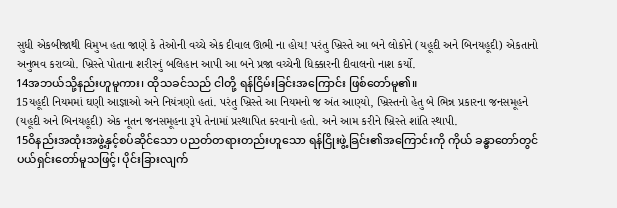સુધી એકબીજાથી વિમુખ હતા જાણે કે તેઓની વચ્ચે એક દીવાલ ઊભી ના હોય! પરંતુ ખ્રિસ્તે આ બને લોકોને (યહૂદી અને બિનયહૂદી) એકતાનો અનુભવ કરાવ્યો. ખ્રિસ્તે પોતાના શરીરનું બલિહાન આપી આ બને પ્રજા વચ્ચેની ધિક્કારની દીવાલનો નાશ કર્યો.
14အဘယ်သို့နည်းဟူမူကား၊ ထိုသခင်သည် ငါတို့ ရန်ငြိမ်းခြင်းအကြောင်း ဖြစ်တော်မူ၏။
15યહૂદી નિયમમાં ઘણી આજ્ઞાઓ અને નિયંત્રણો હતાં. પરંતુ ખ્રિસ્તે આ નિયમનો જ અંત આણ્યો, ખ્રિસ્તનો હેતુ બે ભિન્ન પ્રકારના જનસમૂહને (યહૂદી અને બિનયહૂદી) એક નૂતન જનસમૂહના રૂપે તેનામાં પ્રસ્થાપિત કરવાનો હતો. અને આમ કરીને ખ્રિસ્તે શાંતિ સ્થાપી.
15ဝိနည်းအထုံးအဖွဲ့နှင့်စပ်ဆိုင်သော ပညတ်တရားတည်းဟူသော ရန်ငြိုးဖွဲ့ခြင်း၏အကြောင်းကို ကိုယ် ခန္ဓာတော်တွင် ပယ်ရှင်းတော်မူသဖြင့်၊ ပိုင်းခြားလျက်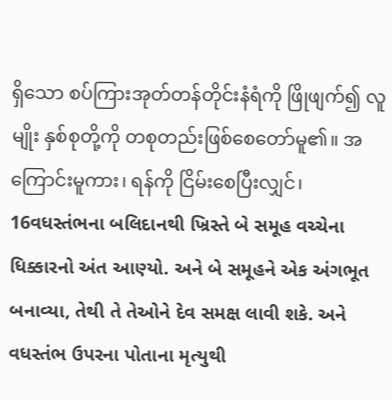ရှိသော စပ်ကြားအုတ်တန်တိုင်းနံရံကို ဖြိုဖျက်၍ လူမျိုး နှစ်စုတို့ကို တစုတည်းဖြစ်စေတော်မူ၏။ အကြောင်းမူကား၊ ရန်ကို ငြိမ်းစေပြီးလျှင်၊
16વધસ્તંભના બલિદાનથી ખ્રિસ્તે બે સમૂહ વચ્ચેના ધિક્કારનો અંત આણ્યો. અને બે સમૂહને એક અંગભૂત બનાવ્યા, તેથી તે તેઓને દેવ સમક્ષ લાવી શકે. અને વધસ્તંભ ઉપરના પોતાના મૃત્યુથી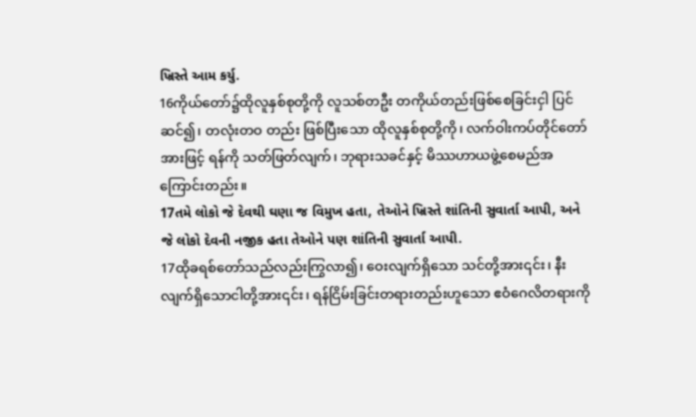ખ્રિસ્તે આમ કર્યુ.
16ကိုယ်တော်၌ထိုလူနှစ်စုတို့ကို လူသစ်တဦး တကိုယ်တည်းဖြစ်စေခြင်းငှါ ပြင်ဆင်၍၊ တလုံးတဝ တည်း ဖြစ်ပြီးသော ထိုလူနှစ်စုတို့ကို၊ လက်ဝါးကပ်တိုင်တော်အားဖြင့် ရန်ကို သတ်ဖြတ်လျက်၊ ဘုရားသခင်နှင့် မိဿဟာယဖွဲ့စေမည်အကြောင်းတည်း။
17તમે લોકો જે દેવથી ઘણા જ વિમુખ હતા, તેઓને ખ્રિસ્તે શાંતિની સુવાર્તા આપી, અને જે લોકો દેવની નજીક હતા તેઓને પણ શાંતિની સુવાર્તા આપી.
17ထိုခရစ်တော်သည်လည်းကြွလာ၍၊ ဝေးလျက်ရှိသော သင်တို့အား၎င်း၊ နီးလျက်ရှိသောငါတို့အား၎င်း၊ ရန်ငြိမ်းခြင်းတရားတည်းဟူသော ဧဝံဂေလိတရားကို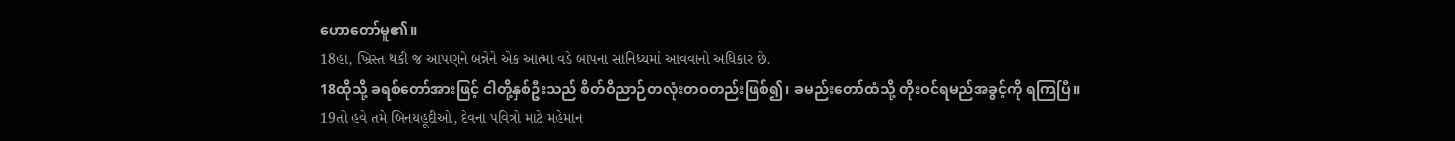ဟောတော်မူ၏။
18હા, ખ્રિસ્ત થકી જ આપણને બન્નેને એક આત્મા વડે બાપના સાનિધ્યમાં આવવાનો અધિકાર છે.
18ထိုသို့ ခရစ်တော်အားဖြင့် ငါတို့နှစ်ဦးသည် စိတ်ဝိညာဉ်တလုံးတဝတည်းဖြစ်၍၊ ခမည်းတော်ထံသို့ တိုးဝင်ရမည်အခွင့်ကို ရကြပြီ။
19તો હવે તમે બિનયહૂદીઓ, દેવના પવિત્રો માટે મહેમાન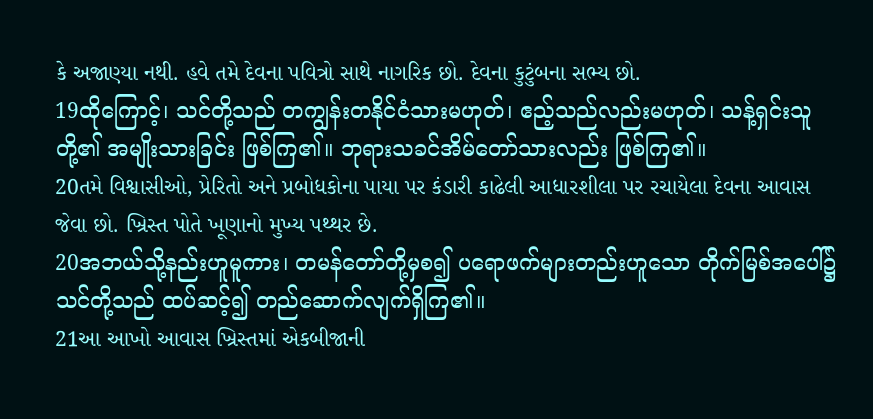કે અજાણ્યા નથી. હવે તમે દેવના પવિત્રો સાથે નાગરિક છો. દેવના કુટુંબના સભ્ય છો.
19ထိုကြောင့်၊ သင်တို့သည် တကျွန်းတနိုင်ငံသားမဟုတ်၊ ဧည့်သည်လည်းမဟုတ်၊ သန့်ရှင်းသူတို့၏ အမျိုးသားခြင်း ဖြစ်ကြ၏။ ဘုရားသခင်အိမ်တော်သားလည်း ဖြစ်ကြ၏။
20તમે વિશ્વાસીઓ, પ્રેરિતો અને પ્રબોધકોના પાયા પર કંડારી કાઢેલી આધારશીલા પર રચાયેલા દેવના આવાસ જેવા છો. ખ્રિસ્ત પોતે ખૂણાનો મુખ્ય પથ્થર છે.
20အဘယ်သို့နည်းဟူမူကား၊ တမန်တော်တို့မှစ၍ ပရောဖက်များတည်းဟူသော တိုက်မြစ်အပေါ်၌ သင်တို့သည် ထပ်ဆင့်၍ တည်ဆောက်လျက်ရှိကြ၏။
21આ આખો આવાસ ખ્રિસ્તમાં એકબીજાની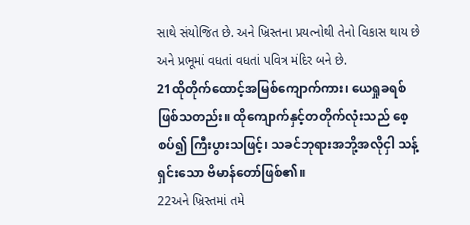સાથે સંયોજિત છે. અને ખ્રિસ્તના પ્રયત્નોથી તેનો વિકાસ થાય છે અને પ્રભૂમાં વધતાં વધતાં પવિત્ર મંદિર બને છે.
21ထိုတိုက်ထောင့်အမြစ်ကျောက်ကား၊ ယေရှုခရစ်ဖြစ်သတည်း။ ထိုကျောက်နှင့်တတိုက်လုံးသည် စေ့စပ်၍ ကြီးပွားသဖြင့်၊ သခင်ဘုရားအဘို့အလိုငှါ သန့်ရှင်းသော ဗိမာန်တော်ဖြစ်၏။
22અને ખ્રિસ્તમાં તમે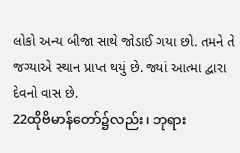લોકો અન્ય બીજા સાથે જોડાઈ ગયા છો. તમને તે જગ્યાએ સ્થાન પ્રાપ્ત થયું છે. જ્યાં આત્મા દ્વારા દેવનો વાસ છે.
22ထိုဗိမာန်တော်၌လည်း၊ ဘုရား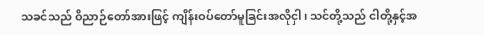သခင်သည် ဝိညာဉ်တော်အားဖြင့် ကျိန်းဝပ်တော်မူခြင်းအလိုငှါ၊ သင်တို့သည် ငါတို့နှင့်အ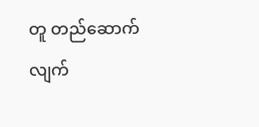တူ တည်ဆောက်လျက်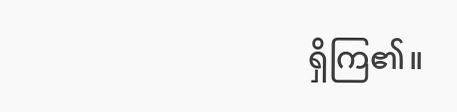ရှိကြ၏။